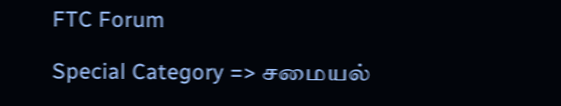FTC Forum

Special Category => சமையல்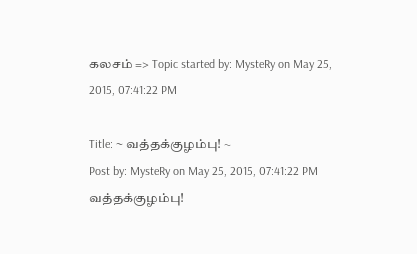கலசம் => Topic started by: MysteRy on May 25, 2015, 07:41:22 PM

Title: ~ வத்தக்குழம்பு! ~
Post by: MysteRy on May 25, 2015, 07:41:22 PM
வத்தக்குழம்பு!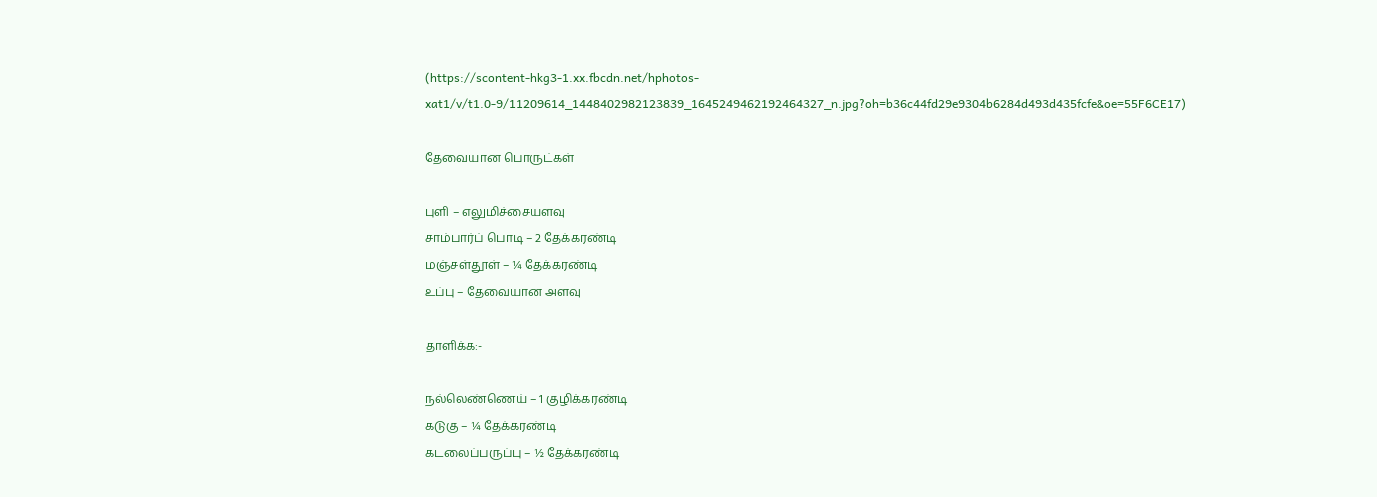(https://scontent-hkg3-1.xx.fbcdn.net/hphotos-xat1/v/t1.0-9/11209614_1448402982123839_1645249462192464327_n.jpg?oh=b36c44fd29e9304b6284d493d435fcfe&oe=55F6CE17)

தேவையான பொருட்கள்

புளி – எலுமிச்சையளவு
சாம்பார்ப் பொடி – 2 தேக்கரண்டி
மஞ்சள்தூள் – ¼ தேக்கரண்டி
உப்பு – தேவையான அளவு

தாளிக்க:-

நல்லெண்ணெய் – 1 குழிக்கரண்டி
கடுகு – ¼ தேக்கரண்டி
கடலைப்பருப்பு – ½ தேக்கரண்டி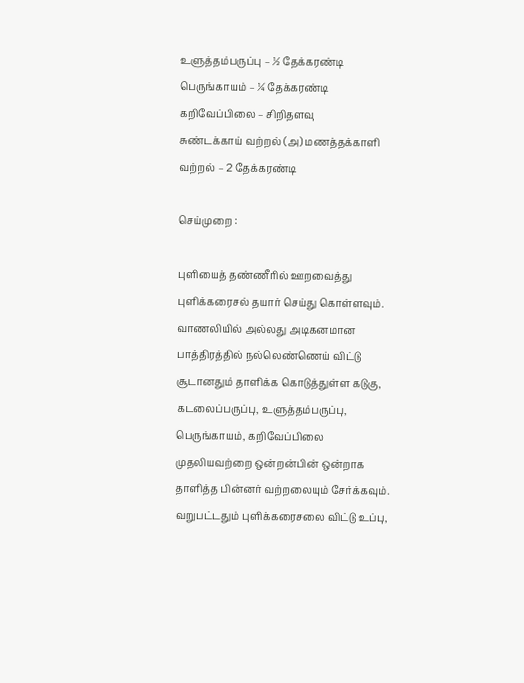உளுத்தம்பருப்பு – ½ தேக்கரண்டி
பெருங்காயம் – ¼ தேக்கரண்டி
கறிவேப்பிலை – சிறிதளவு
சுண்டக்காய் வற்றல் (அ) மணத்தக்காளி வற்றல் – 2 தேக்கரண்டி

செய்முறை :

புளியைத் தண்ணீரில் ஊறவைத்து புளிக்கரைசல் தயார் செய்து கொள்ளவும். வாணலியில் அல்லது அடிகனமான பாத்திரத்தில் நல்லெண்ணெய் விட்டு சூடானதும் தாளிக்க கொடுத்துள்ள கடுகு, கடலைப்பருப்பு, உளுத்தம்பருப்பு, பெருங்காயம், கறிவேப்பிலை முதலியவற்றை ஒன்றன்பின் ஒன்றாக தாளித்த பின்னர் வற்றலையும் சேர்க்கவும். வறுபட்டதும் புளிக்கரைசலை விட்டு உப்பு,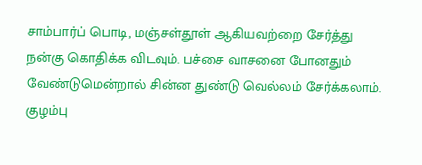சாம்பார்ப் பொடி, மஞ்சள்தூள் ஆகியவற்றை சேர்த்து நன்கு கொதிக்க விடவும். பச்சை வாசனை போனதும் வேண்டுமென்றால் சின்ன துண்டு வெல்லம் சேர்க்கலாம். குழம்பு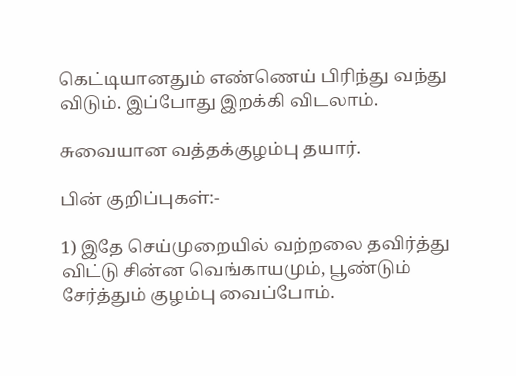கெட்டியானதும் எண்ணெய் பிரிந்து வந்து விடும். இப்போது இறக்கி விடலாம்.

சுவையான வத்தக்குழம்பு தயார்.

பின் குறிப்புகள்:-

1) இதே செய்முறையில் வற்றலை தவிர்த்து விட்டு சின்ன வெங்காயமும், பூண்டும் சேர்த்தும் குழம்பு வைப்போம்.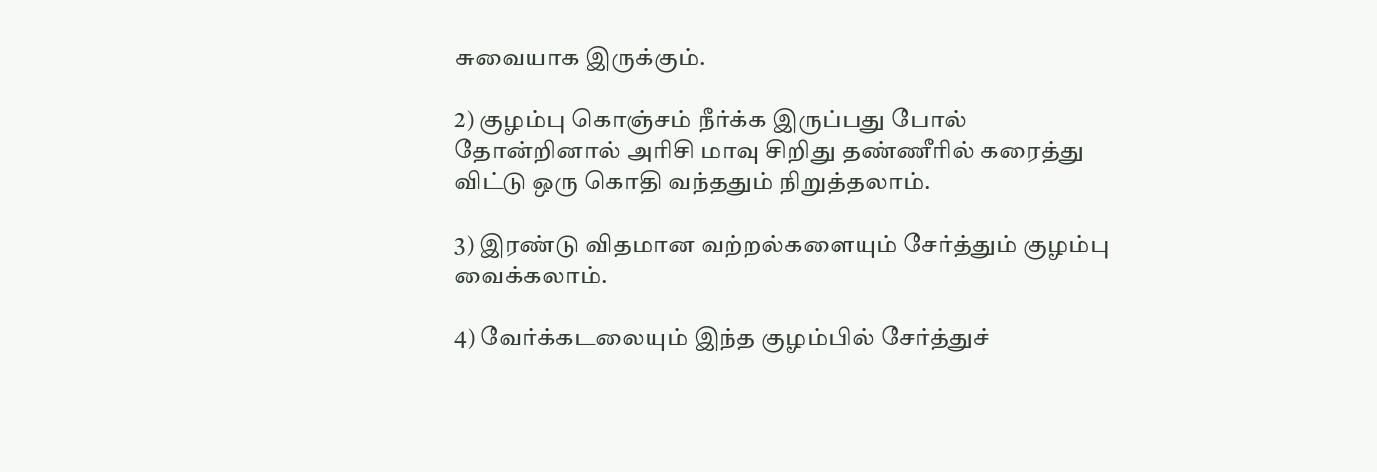சுவையாக இருக்கும்.

2) குழம்பு கொஞ்சம் நீர்க்க இருப்பது போல் தோன்றினால் அரிசி மாவு சிறிது தண்ணீரில் கரைத்து விட்டு ஒரு கொதி வந்ததும் நிறுத்தலாம்.

3) இரண்டு விதமான வற்றல்களையும் சேர்த்தும் குழம்பு வைக்கலாம்.

4) வேர்க்கடலையும் இந்த குழம்பில் சேர்த்துச்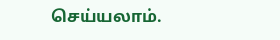செய்யலாம்.